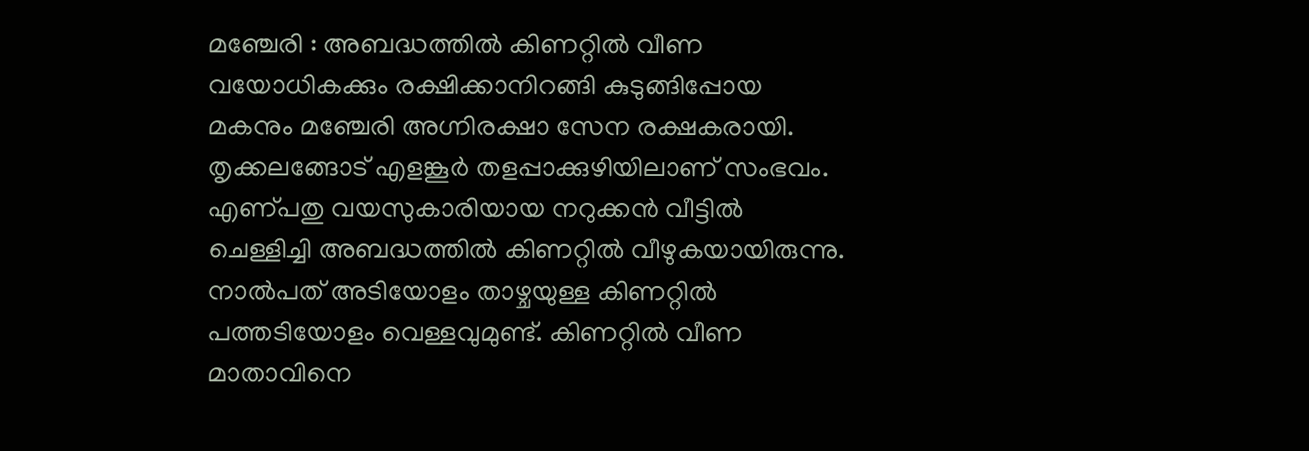മഞ്ചേരി : അബദ്ധത്തിൽ കിണറ്റിൽ വീണ വയോധികക്കും രക്ഷിക്കാനിറങ്ങി കുടുങ്ങിപ്പോയ മകനും മഞ്ചേരി അഗ്നിരക്ഷാ സേന രക്ഷകരായി. തൃക്കലങ്ങോട് എളങ്കൂർ തളപ്പാക്കുഴിയിലാണ് സംഭവം.
എണ്പതു വയസുകാരിയായ നറുക്കൻ വീട്ടിൽ ചെള്ളിച്ചി അബദ്ധത്തിൽ കിണറ്റിൽ വീഴുകയായിരുന്നു. നാൽപത് അടിയോളം താഴ്ചയുള്ള കിണറ്റിൽ പത്തടിയോളം വെള്ളവുമുണ്ട്. കിണറ്റിൽ വീണ മാതാവിനെ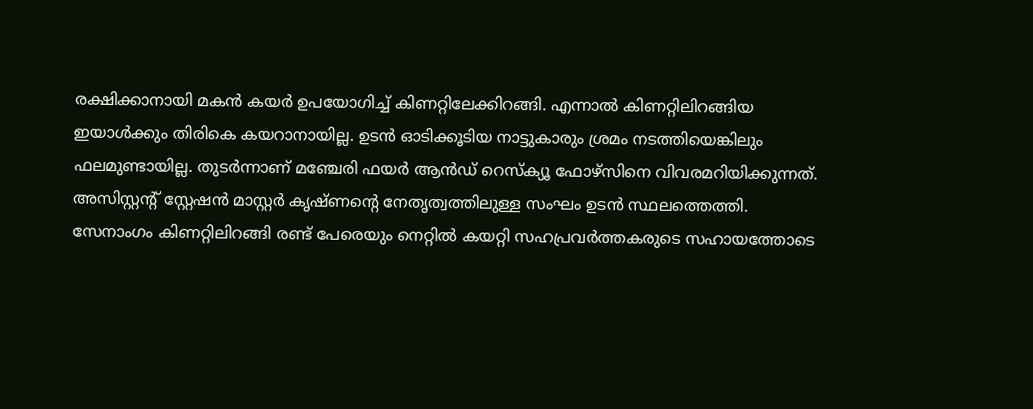രക്ഷിക്കാനായി മകൻ കയർ ഉപയോഗിച്ച് കിണറ്റിലേക്കിറങ്ങി. എന്നാൽ കിണറ്റിലിറങ്ങിയ ഇയാൾക്കും തിരികെ കയറാനായില്ല. ഉടൻ ഓടിക്കൂടിയ നാട്ടുകാരും ശ്രമം നടത്തിയെങ്കിലും ഫലമുണ്ടായില്ല. തുടർന്നാണ് മഞ്ചേരി ഫയർ ആൻഡ് റെസ്ക്യൂ ഫോഴ്സിനെ വിവരമറിയിക്കുന്നത്. അസിസ്റ്റന്റ് സ്റ്റേഷൻ മാസ്റ്റർ കൃഷ്ണന്റെ നേതൃത്വത്തിലുള്ള സംഘം ഉടൻ സ്ഥലത്തെത്തി.
സേനാംഗം കിണറ്റിലിറങ്ങി രണ്ട് പേരെയും നെറ്റിൽ കയറ്റി സഹപ്രവർത്തകരുടെ സഹായത്തോടെ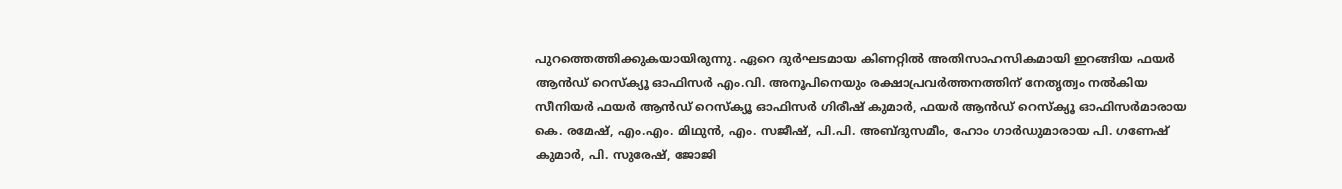പുറത്തെത്തിക്കുകയായിരുന്നു. ഏറെ ദുർഘടമായ കിണറ്റിൽ അതിസാഹസികമായി ഇറങ്ങിയ ഫയർ ആൻഡ് റെസ്ക്യൂ ഓഫിസർ എം.വി. അനൂപിനെയും രക്ഷാപ്രവർത്തനത്തിന് നേതൃത്വം നൽകിയ സീനിയർ ഫയർ ആൻഡ് റെസ്ക്യൂ ഓഫിസർ ഗിരീഷ് കുമാർ, ഫയർ ആൻഡ് റെസ്ക്യൂ ഓഫിസർമാരായ കെ. രമേഷ്, എം.എം. മിഥുൻ, എം. സജീഷ്, പി.പി. അബ്ദുസമീം, ഹോം ഗാർഡുമാരായ പി. ഗണേഷ് കുമാർ, പി. സുരേഷ്, ജോജി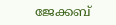ജേക്കബ്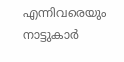എന്നിവരെയും നാട്ടുകാർ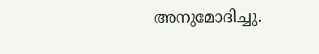അനുമോദിച്ചു.